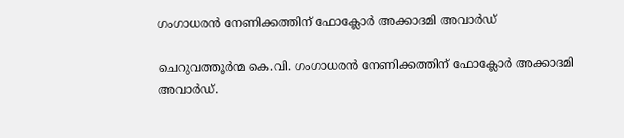ഗംഗാധരന്‍ നേണിക്കത്തിന് ഫോക്ലോര്‍ അക്കാദമി അവാര്‍ഡ്

ചെറുവത്തൂര്‍ന്മ കെ.വി. ഗംഗാധരന്‍ നേണിക്കത്തിന് ഫോക്ലോര്‍ അക്കാദമി അവാര്‍ഡ്.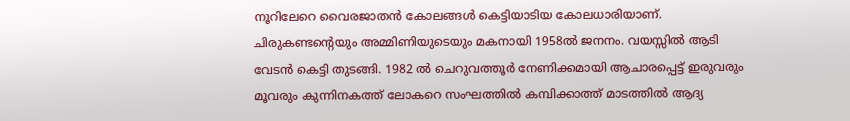നൂറിലേറെ വൈരജാതന്‍ കോലങ്ങള്‍ കെട്ടിയാടിയ കോലധാരിയാണ്. ചിരുകണ്ടന്റെയും അമ്മിണിയുടെയും മകനായി 1958ല്‍ ജനനം. വയസ്സില്‍ ആടി വേടന്‍ കെട്ടി തുടങ്ങി. 1982 ല്‍ ചെറുവത്തൂര്‍ നേണിക്കമായി ആചാരപ്പെട്ട് ഇരുവരും മൂവരും കുന്നിനകത്ത് ലോകറെ സംഘത്തില്‍ കമ്പിക്കാത്ത് മാടത്തില്‍ ആദ്യ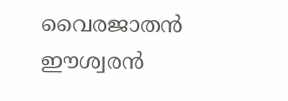വൈരജാതന്‍ ഈശ്വരന്‍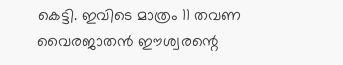കെട്ടി. ഇവിടെ മാത്രം 11 തവണ വൈരജാതന്‍ ഈശ്വരന്റെ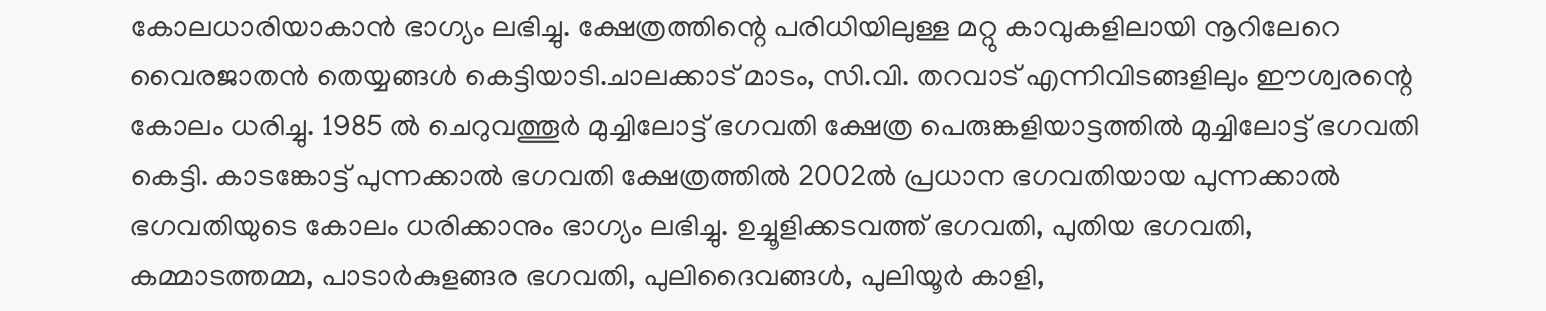കോലധാരിയാകാന്‍ ഭാഗ്യം ലഭിച്ചു. ക്ഷേത്രത്തിന്റെ പരിധിയിലുള്ള മറ്റു കാവുകളിലായി നൂറിലേറെ വൈരജാതന്‍ തെയ്യങ്ങള്‍ കെട്ടിയാടി.ചാലക്കാട് മാടം, സി.വി. തറവാട് എന്നിവിടങ്ങളിലും ഈശ്വരന്റെ കോലം ധരിച്ചു. 1985 ല്‍ ചെറുവത്തൂര്‍ മുച്ചിലോട്ട് ഭഗവതി ക്ഷേത്ര പെരുങ്കളിയാട്ടത്തില്‍ മുച്ചിലോട്ട് ഭഗവതി കെട്ടി. കാടങ്കോട്ട് പുന്നക്കാല്‍ ഭഗവതി ക്ഷേത്രത്തില്‍ 2002ല്‍ പ്രധാന ഭഗവതിയായ പുന്നക്കാല്‍ ഭഗവതിയുടെ കോലം ധരിക്കാനും ഭാഗ്യം ലഭിച്ചു. ഉച്ചൂളിക്കടവത്ത് ഭഗവതി, പുതിയ ഭഗവതി, കമ്മാടത്തമ്മ, പാടാര്‍കുളങ്ങര ഭഗവതി, പുലിദൈവങ്ങള്‍, പുലിയൂര്‍ കാളി,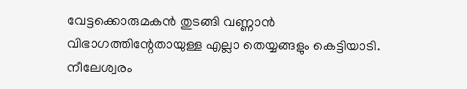വേട്ടക്കൊരുമകന്‍ തുടങ്ങി വണ്ണാന്‍ വിഭാഗത്തിന്റേതായുള്ള എല്ലാ തെയ്യങ്ങളും കെട്ടിയാടി. നീലേശ്വരം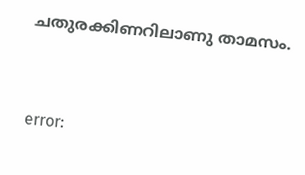ചതുരക്കിണറിലാണു താമസം.



error: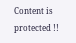Content is protected !!